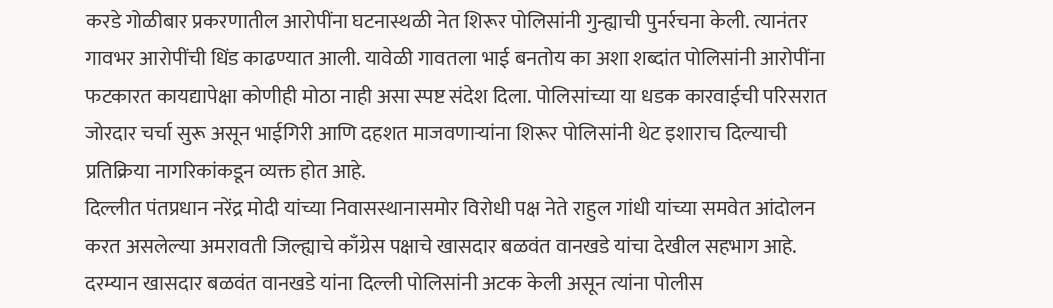करडे गोळीबार प्रकरणातील आरोपींना घटनास्थळी नेत शिरूर पोलिसांनी गुन्ह्याची पुनर्रचना केली. त्यानंतर गावभर आरोपींची धिंड काढण्यात आली. यावेळी गावतला भाई बनतोय का अशा शब्दांत पोलिसांनी आरोपींना फटकारत कायद्यापेक्षा कोणीही मोठा नाही असा स्पष्ट संदेश दिला. पोलिसांच्या या धडक कारवाईची परिसरात जोरदार चर्चा सुरू असून भाईगिरी आणि दहशत माजवणाऱ्यांना शिरूर पोलिसांनी थेट इशाराच दिल्याची प्रतिक्रिया नागरिकांकडून व्यक्त होत आहे.
दिल्लीत पंतप्रधान नरेंद्र मोदी यांच्या निवासस्थानासमोर विरोधी पक्ष नेते राहुल गांधी यांच्या समवेत आंदोलन करत असलेल्या अमरावती जिल्ह्याचे काँग्रेस पक्षाचे खासदार बळवंत वानखडे यांचा देखील सहभाग आहे. दरम्यान खासदार बळवंत वानखडे यांना दिल्ली पोलिसांनी अटक केली असून त्यांना पोलीस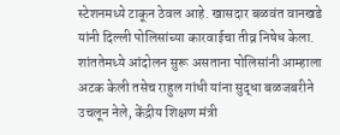स्टेशनमध्ये टाकून ठेवल आहे. खासदार बळवंत वानखडे यांनी दिल्ली पोलिसांच्या कारवाईचा तीव्र निषेध केला. शांततेमध्ये आंदोलन सुरू असताना पोलिसांनी आम्हाला अटक केली तसेच राहुल गांधी यांना सुद्धा बळजबरीने उचलून नेले, केंद्रीय शिक्षण मंत्री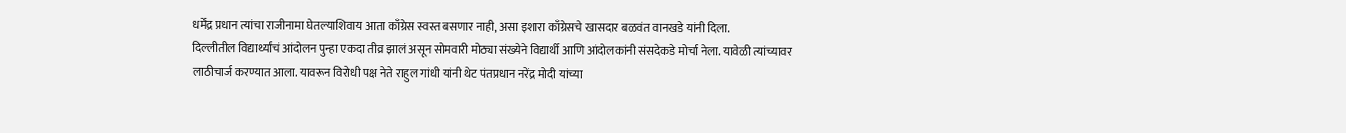धर्मेंद्र प्रधान त्यांचा राजीनामा घेतल्याशिवाय आता काँग्रेस स्वस्त बसणार नाही, असा इशारा काँग्रेसचे खासदार बळवंत वानखडे यांनी दिला.
दिल्लीतील विद्यार्थ्यांचं आंदोलन पुन्हा एकदा तीव्र झालं असून सोमवारी मोठ्या संख्येने विद्यार्थी आणि आंदोलकांनी संसदेकडे मोर्चा नेला. यावेळी त्यांच्यावर लाठीचार्ज करण्यात आला. यावरून विरोधी पक्ष नेते राहुल गांधी यांनी थेट पंतप्रधान नरेंद्र मोदी यांच्या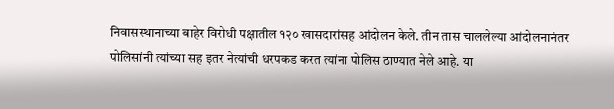निवासस्थानाच्या बाहेर विरोधी पक्षातील १२० खासदारांसह आंदोलन केले. तीन तास चाललेल्या आंदोलनानंतर पोलिसांनी त्यांच्या सह इतर नेत्यांची धरपकड करत त्यांना पोलिस ठाण्यात नेले आहे. या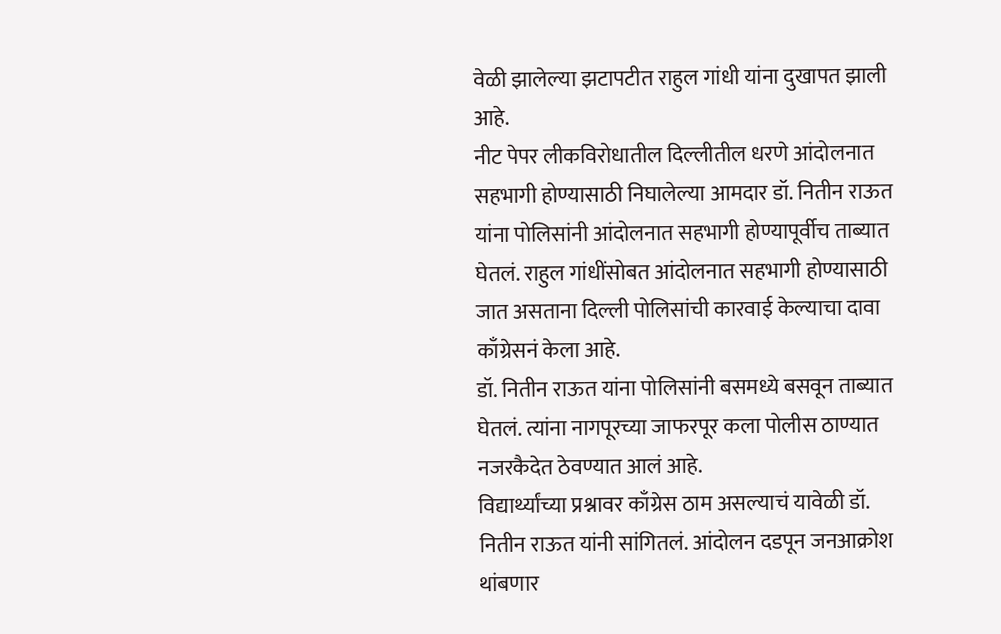वेळी झालेल्या झटापटीत राहुल गांधी यांना दुखापत झाली आहे.
नीट पेपर लीकविरोधातील दिल्लीतील धरणे आंदोलनात सहभागी होण्यासाठी निघालेल्या आमदार डॉ. नितीन राऊत यांना पोलिसांनी आंदोलनात सहभागी होण्यापूर्वीच ताब्यात घेतलं. राहुल गांधींसोबत आंदोलनात सहभागी होण्यासाठी जात असताना दिल्ली पोलिसांची कारवाई केल्याचा दावा काँग्रेसनं केला आहे.
डॉ. नितीन राऊत यांना पोलिसांनी बसमध्ये बसवून ताब्यात घेतलं. त्यांना नागपूरच्या जाफरपूर कला पोलीस ठाण्यात नजरकैदेत ठेवण्यात आलं आहे.
विद्यार्थ्यांच्या प्रश्नावर काँग्रेस ठाम असल्याचं यावेळी डॉ. नितीन राऊत यांनी सांगितलं. आंदोलन दडपून जनआक्रोश थांबणार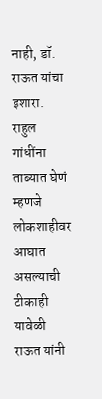नाही, डॉ. राऊत यांचा इशारा. राहुल गांधींना ताब्यात घेणं म्हणजे लोकशाहीवर आघात असल्याची टीकाही यावेळी राऊत यांनी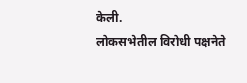केली.
लोकसभेतील विरोधी पक्षनेते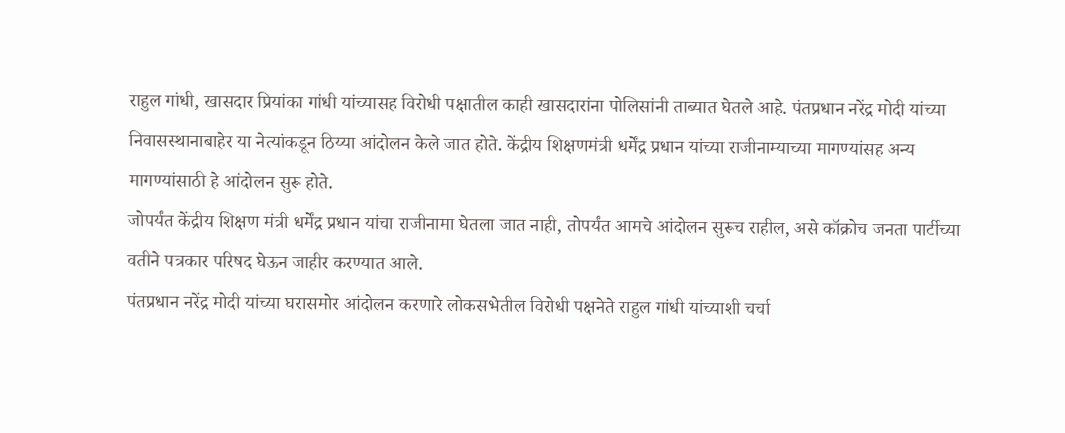राहुल गांधी, खासदार प्रियांका गांधी यांच्यासह विरोधी पक्षातील काही खासदारांना पोलिसांनी ताब्यात घेतले आहे. पंतप्रधान नरेंद्र मोदी यांच्या निवासस्थानाबाहेर या नेत्यांकडून ठिय्या आंदोलन केले जात होते. केंद्रीय शिक्षणमंत्री धर्मेंद्र प्रधान यांच्या राजीनाम्याच्या मागण्यांसह अन्य मागण्यांसाठी हे आंदोलन सुरू होते.
जोपर्यंत केंद्रीय शिक्षण मंत्री धर्मेंद्र प्रधान यांचा राजीनामा घेतला जात नाही, तोपर्यंत आमचे आंदोलन सुरूच राहील, असे कॉक्रोच जनता पार्टीच्या वतीने पत्रकार परिषद घेऊन जाहीर करण्यात आले.
पंतप्रधान नरेंद्र मोदी यांच्या घरासमोर आंदोलन करणारे लोकसभेतील विरोधी पक्षनेते राहुल गांधी यांच्याशी चर्चा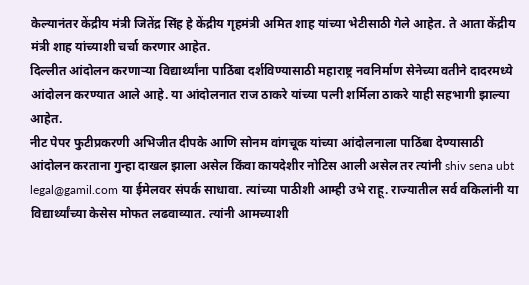केल्यानंतर केंद्रीय मंत्री जितेंद्र सिंह हे केंद्रीय गृहमंत्री अमित शाह यांच्या भेटीसाठी गेले आहेत. ते आता केंद्रीय मंत्री शाह यांच्याशी चर्चा करणार आहेत.
दिल्लीत आंदोलन करणाऱ्या विद्यार्थ्यांना पाठिंबा दर्शविण्यासाठी महाराष्ट्र नवनिर्माण सेनेच्या वतीने दादरमध्ये आंदोलन करण्यात आले आहे. या आंदोलनात राज ठाकरे यांच्या पत्नी शर्मिला ठाकरे याही सहभागी झाल्या आहेत.
नीट पेपर फुटीप्रकरणी अभिजीत दीपके आणि सोनम वांगचूक यांच्या आंदोलनाला पाठिंबा देण्यासाठी आंदोलन करताना गुन्हा दाखल झाला असेल किंवा कायदेशीर नोटिस आली असेल तर त्यांनी shiv sena ubt legal@gamil.com या ईमेलवर संपर्क साधावा. त्यांच्या पाठीशी आम्ही उभे राहू. राज्यातील सर्व वकिलांनी या विद्यार्थ्यांच्या केसेस मोफत लढवाव्यात. त्यांनी आमच्याशी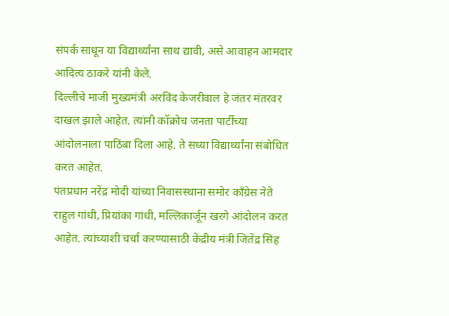संपर्क साधून या विद्यार्थ्यांना साथ द्यावी, असे आवाहन आमदार आदित्य ठाकरे यांनी केले.
दिल्लीचे माजी मुख्यमंत्री अरविंद केजरीवाल हे जंतर मंतरवर दाखल झाले आहेत. त्यांनी कॉक्रोच जनता पार्टीच्या आंदोलनाला पाठिंबा दिला आहे. ते सध्या विद्यार्थ्यांना संबोधित करत आहेत.
पंतप्रधान नरेंद्र मोदी यांच्या निवासस्थाना समोर काँग्रेस नेते राहुल गांधी, प्रियांका गांधी, मल्लिकार्जून खरगे आंदोलन करत आहेत. त्यांच्याशी चर्चा करण्यासाठी केंद्रीय मंत्री जितेंद्र सिंह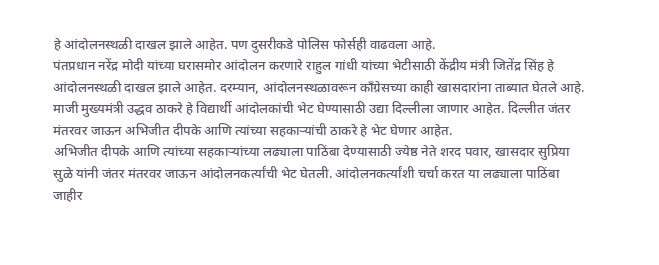हे आंदोलनस्थळी दाखल झाले आहेत. पण दुसरीकडे पोलिस फोर्सही वाढवला आहे.
पंतप्रधान नरेंद्र मोदी यांच्या घरासमोर आंदोलन करणारे राहुल गांधी यांच्या भेटीसाठी केंद्रीय मंत्री जितेंद्र सिंह हे आंदोलनस्थळी दाखल झाले आहेत. दरम्यान, आंदोलनस्थळावरून काँग्रेसच्या काही खासदारांना ताब्यात घेतले आहे.
माजी मुख्यमंत्री उद्धव ठाकरे हे विद्यार्थी आंदोलकांची भेट घेण्यासाठी उद्या दिल्लीला जाणार आहेत. दिल्लीत जंतर मंतरवर जाऊन अभिजीत दीपके आणि त्यांच्या सहकाऱ्यांची ठाकरे हे भेट घेणार आहेत.
अभिजीत दीपके आणि त्यांच्या सहकाऱ्यांच्या लढ्याला पाठिंबा देण्यासाठी ज्येष्ठ नेते शरद पवार, खासदार सुप्रिया सुळे यांनी जंतर मंतरवर जाऊन आंदोलनकर्त्यांची भेट घेतली. आंदोलनकर्त्यांशी चर्चा करत या लढ्याला पाठिंबा जाहीर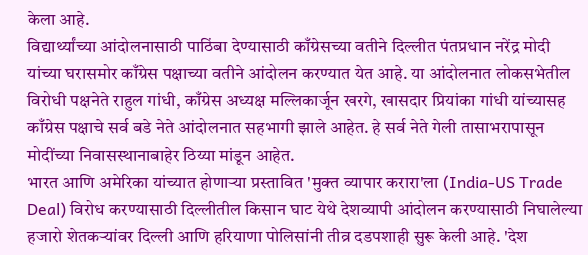केला आहे.
विद्यार्थ्यांच्या आंदोलनासाठी पाठिंबा देण्यासाठी काँग्रेसच्या वतीने दिल्लीत पंतप्रधान नरेंद्र मोदी यांच्या घरासमोर काँग्रेस पक्षाच्या वतीने आंदोलन करण्यात येत आहे. या आंदोलनात लोकसभेतील विरोधी पक्षनेते राहुल गांधी, काँग्रेस अध्यक्ष मल्लिकार्जून खरगे, खासदार प्रियांका गांधी यांच्यासह काँग्रेस पक्षाचे सर्व बडे नेते आंदोलनात सहभागी झाले आहेत. हे सर्व नेते गेली तासाभरापासून मोदींच्या निवासस्थानाबाहेर ठिय्या मांडून आहेत.
भारत आणि अमेरिका यांच्यात होणाऱ्या प्रस्तावित 'मुक्त व्यापार करारा'ला (India-US Trade Deal) विरोध करण्यासाठी दिल्लीतील किसान घाट येथे देशव्यापी आंदोलन करण्यासाठी निघालेल्या हजारो शेतकऱ्यांवर दिल्ली आणि हरियाणा पोलिसांनी तीव्र दडपशाही सुरू केली आहे. 'देश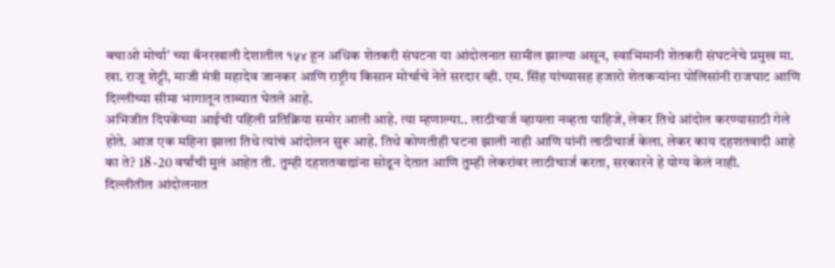बचाओ मोर्चा' च्या बॅनरखाली देशातील १५४ हून अधिक शेतकरी संघटना या आंदोलनात सामील झाल्या असून, स्वाभिमानी शेतकरी संघटनेचे प्रमुख मा. खा. राजू शेट्टी, माजी मंत्री महादेव जानकर आणि राष्ट्रीय किसान मोर्चाचे नेते सरदार व्ही. एम. सिंह यांच्यासह हजारो शेतकऱ्यांना पोलिसांनी राजघाट आणि दिल्लीच्या सीमा भागातून ताब्यात घेतले आहे.
अभिजीत दिपकेंच्या आईची पहिली प्रतिक्रिया समोर आली आहे. त्या म्हणाल्या.. लाठीचार्ज व्हायला नव्हता पाहिजे, लेकर तिथे आंदोल करण्यासाठी गेले होते. आज एक महिना झाला तिथे त्यांचं आंदोलन सुरू आहे. तिथे कोणतीही घटना झाली नाही आणि यांनी लाठीचार्ज केला. लेकर काय दहशतवादी आहे का ते? 18 -20 वर्षांची मुलं आहेत ती. तुम्ही दहशतवाद्यांना सोडून देतात आणि तुम्ही लेकरांवर लाठीचार्ज करता, सरकारने हे योग्य केलं नाही.
दिल्लीतील आंदोलनात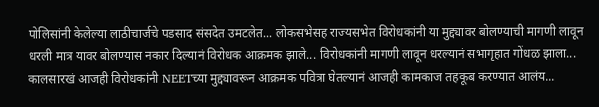पोलिसांनी केलेल्या लाठीचार्जचे पडसाद संसदेत उमटलेत... लोकसभेसह राज्यसभेत विरोधकांनी या मुद्द्यावर बोलण्याची मागणी लावून धरली मात्र यावर बोलण्यास नकार दिल्यानं विरोधक आक्रमक झाले... विरोधकांनी मागणी लावून धरल्यानं सभागृहात गोंधळ झाला... कालसारखं आजही विरोधकांनी NEETच्या मुद्द्यावरून आक्रमक पवित्रा घेतल्यानं आजही कामकाज तहकूब करण्यात आलंय...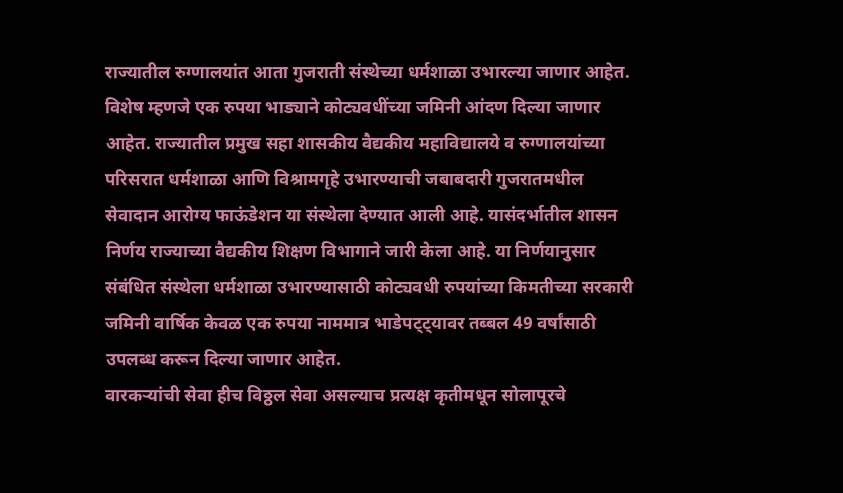राज्यातील रुग्णालयांत आता गुजराती संस्थेच्या धर्मशाळा उभारल्या जाणार आहेत. विशेष म्हणजे एक रुपया भाड्याने कोट्यवधींच्या जमिनी आंदण दिल्या जाणार आहेत. राज्यातील प्रमुख सहा शासकीय वैद्यकीय महाविद्यालये व रुग्णालयांच्या परिसरात धर्मशाळा आणि विश्रामगृहे उभारण्याची जबाबदारी गुजरातमधील सेवादान आरोग्य फाऊंडेशन या संस्थेला देण्यात आली आहे. यासंदर्भातील शासन निर्णय राज्याच्या वैद्यकीय शिक्षण विभागाने जारी केला आहे. या निर्णयानुसार संबंधित संस्थेला धर्मशाळा उभारण्यासाठी कोट्यवधी रुपयांच्या किमतीच्या सरकारी जमिनी वार्षिक केवळ एक रुपया नाममात्र भाडेपट्ट्यावर तब्बल 49 वर्षांसाठी उपलब्ध करून दिल्या जाणार आहेत.
वारकऱ्यांची सेवा हीच विठ्ठल सेवा असल्याच प्रत्यक्ष कृतीमधून सोलापूरचे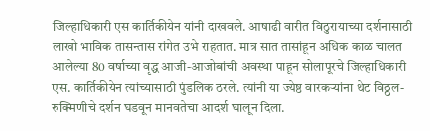जिल्हाधिकारी एस कार्तिकीयेन यांनी दाखवले. आषाढी वारीत विठुरायाच्या दर्शनासाठी लाखो भाविक तासन्तास रांगेत उभे राहतात. मात्र सात तासांहून अधिक काळ चालत आलेल्या 80 वर्षाच्या वृद्ध आजी-आजोबांची अवस्था पाहून सोलापूरचे जिल्हाधिकारी एस. कार्तिकीयेन त्यांच्यासाठी पुंडलिक ठरले. त्यांनी या ज्येष्ठ वारकऱ्यांना थेट विठ्ठल-रुक्मिणीचे दर्शन घडवून मानवतेचा आदर्श घालून दिला.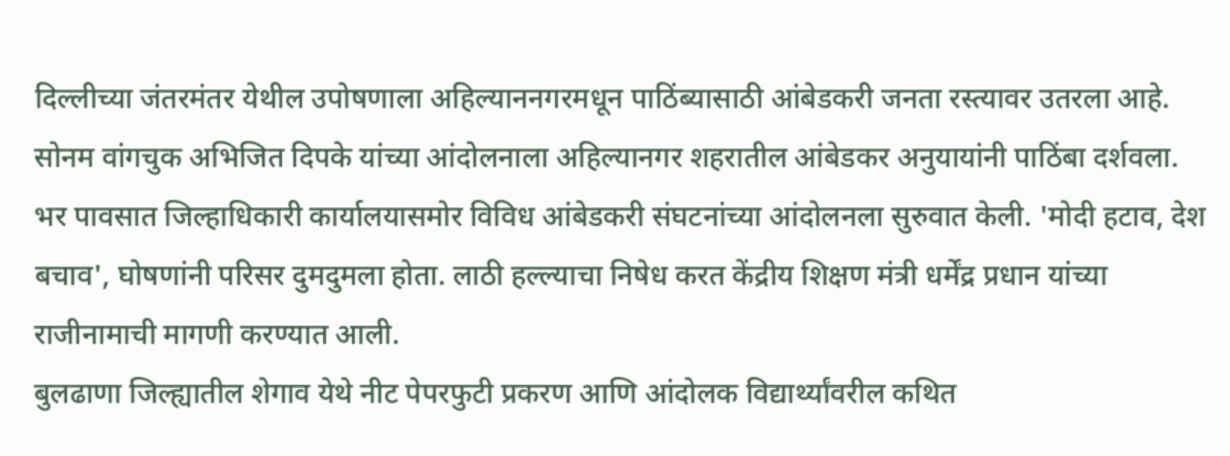दिल्लीच्या जंतरमंतर येथील उपोषणाला अहिल्याननगरमधून पाठिंब्यासाठी आंबेडकरी जनता रस्त्यावर उतरला आहे. सोनम वांगचुक अभिजित दिपके यांच्या आंदोलनाला अहिल्यानगर शहरातील आंबेडकर अनुयायांनी पाठिंबा दर्शवला. भर पावसात जिल्हाधिकारी कार्यालयासमोर विविध आंबेडकरी संघटनांच्या आंदोलनला सुरुवात केली. 'मोदी हटाव, देश बचाव', घोषणांनी परिसर दुमदुमला होता. लाठी हल्ल्याचा निषेध करत केंद्रीय शिक्षण मंत्री धर्मेंद्र प्रधान यांच्या राजीनामाची मागणी करण्यात आली.
बुलढाणा जिल्ह्यातील शेगाव येथे नीट पेपरफुटी प्रकरण आणि आंदोलक विद्यार्थ्यांवरील कथित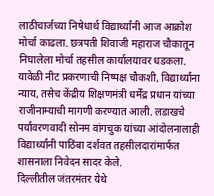लाठीचार्जच्या निषेधार्थ विद्यार्थ्यांनी आज आक्रोश मोर्चा काढला. छत्रपती शिवाजी महाराज चौकातून निघालेला मोर्चा तहसील कार्यालयावर धडकला. यावेळी नीट प्रकरणाची निष्पक्ष चौकशी, विद्यार्थ्यांना न्याय, तसेच केंद्रीय शिक्षणमंत्री धर्मेंद्र प्रधान यांच्या राजीनाम्याची मागणी करण्यात आली. लडाखचे पर्यावरणवादी सोनम वांगचुक यांच्या आंदोलनालाही विद्यार्थ्यांनी पाठिंबा दर्शवत तहसीलदारांमार्फत शासनाला निवेदन सादर केले.
दिल्लीतील जंतरमंतर येथे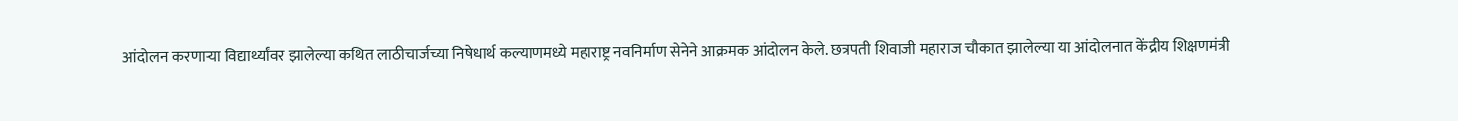आंदोलन करणाऱ्या विद्यार्थ्यांवर झालेल्या कथित लाठीचार्जच्या निषेधार्थ कल्याणमध्ये महाराष्ट्र नवनिर्माण सेनेने आक्रमक आंदोलन केले. छत्रपती शिवाजी महाराज चौकात झालेल्या या आंदोलनात केंद्रीय शिक्षणमंत्री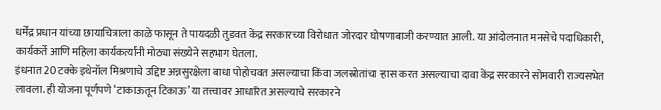धर्मेंद्र प्रधान यांच्या छायाचित्राला काळे फासून ते पायदळी तुडवत केंद्र सरकारच्या विरोधात जोरदार घोषणाबाजी करण्यात आली. या आंदोलनात मनसेचे पदाधिकारी, कार्यकर्ते आणि महिला कार्यकर्त्यांनी मोठ्या संख्येने सहभाग घेतला.
इंधनात 20 टक्के इथेनॉल मिश्रणाचे उद्दिष्ट अन्नसुरक्षेला बाधा पोहोचवत असल्याचा किंवा जलस्रोतांचा ऱ्हास करत असल्याचा दावा केंद्र सरकारने सोमवारी राज्यसभेत लावला. ही योजना पूर्णपणे ‘टाकाऊतून टिकाऊ’ या तत्त्वावर आधारित असल्याचे सरकारने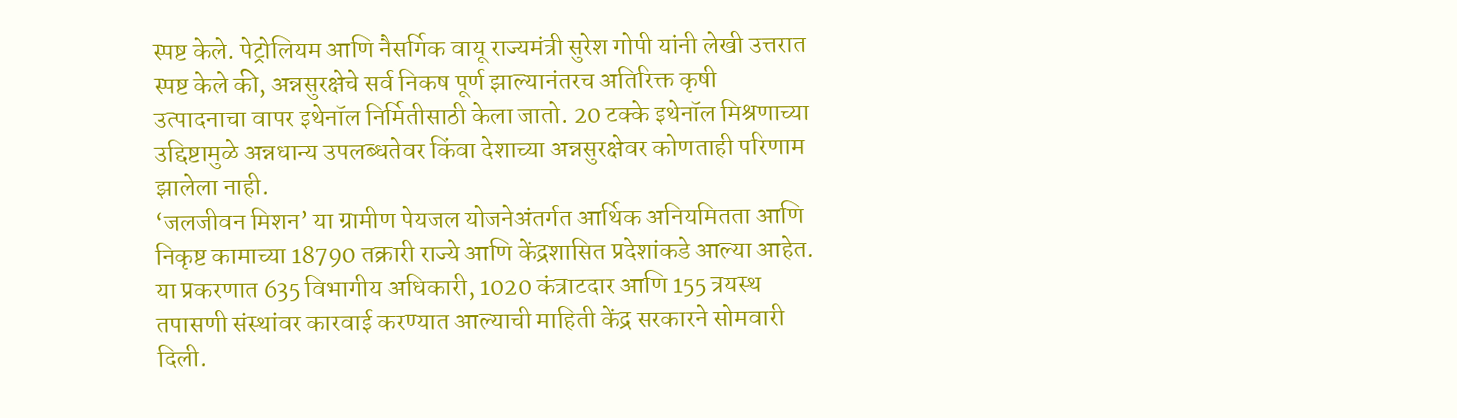स्पष्ट केले. पेट्रोलियम आणि नैसर्गिक वायू राज्यमंत्री सुरेश गोपी यांनी लेखी उत्तरात स्पष्ट केले की, अन्नसुरक्षेचे सर्व निकष पूर्ण झाल्यानंतरच अतिरिक्त कृषी उत्पादनाचा वापर इथेनॉल निर्मितीसाठी केला जातो. 20 टक्के इथेनॉल मिश्रणाच्या उद्दिष्टामुळे अन्नधान्य उपलब्धतेवर किंवा देशाच्या अन्नसुरक्षेवर कोणताही परिणाम झालेला नाही.
‘जलजीवन मिशन’ या ग्रामीण पेयजल योजनेअंतर्गत आर्थिक अनियमितता आणि निकृष्ट कामाच्या 18790 तक्रारी राज्ये आणि केंद्रशासित प्रदेशांकडे आल्या आहेत. या प्रकरणात 635 विभागीय अधिकारी, 1020 कंत्राटदार आणि 155 त्रयस्थ तपासणी संस्थांवर कारवाई करण्यात आल्याची माहिती केंद्र सरकारने सोमवारी दिली.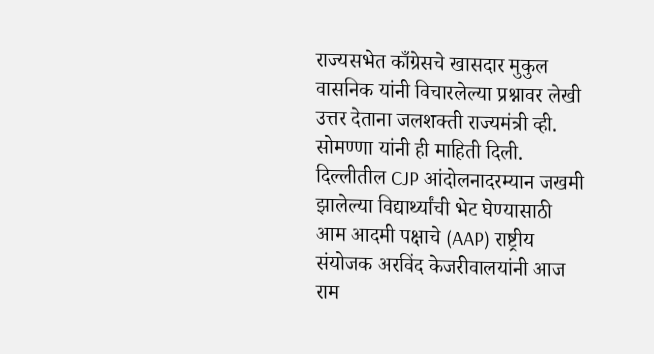राज्यसभेत काँग्रेसचे खासदार मुकुल वासनिक यांनी विचारलेल्या प्रश्नावर लेखी उत्तर देताना जलशक्ती राज्यमंत्री व्ही. सोमण्णा यांनी ही माहिती दिली.
दिल्लीतील CJP आंदोलनादरम्यान जखमी झालेल्या विद्यार्थ्यांची भेट घेण्यासाठी आम आदमी पक्षाचे (AAP) राष्ट्रीय संयोजक अरविंद केजरीवालयांनी आज राम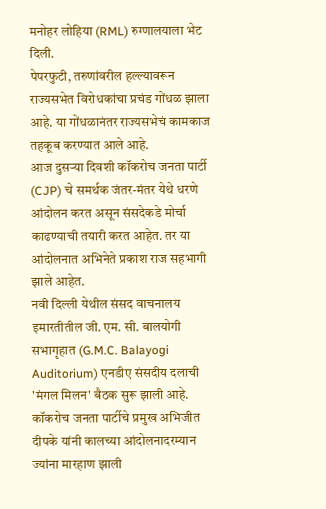मनोहर लोहिया (RML) रुग्णालयाला भेट दिली.
पेपरफुटी, तरुणांवरील हल्ल्यावरून राज्यसभेत विरोधकांचा प्रचंड गोंधळ झाला आहे. या गोंधळानंतर राज्यसभेचं कामकाज तहकूब करण्यात आले आहे.
आज दुसऱ्या दिवशी कॉकरोच जनता पार्टी (CJP) चे समर्थक जंतर-मंतर येथे धरणे आंदोलन करत असून संसदेकडे मोर्चा काढण्याची तयारी करत आहेत. तर या आंदोलनात अभिनेते प्रकाश राज सहभागी झाले आहेत.
नवी दिल्ली येथील संसद वाचनालय इमारतीतील जी. एम. सी. बालयोगी सभागृहात (G.M.C. Balayogi Auditorium) एनडीए संसदीय दलाची 'मंगल मिलन' बैठक सुरू झाली आहे.
कॉकरोच जनता पार्टीचे प्रमुख अभिजीत दीपके यांनी कालच्या आंदोलनादरम्यान ज्यांना मारहाण झाली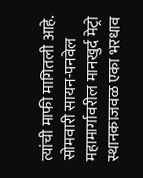त्यांची माफी मागितली आहे.
सोमवारी सायन-पनवेल महामार्गावरील मानखुर्द मेट्रो स्थानकाजवळ एका भरधाव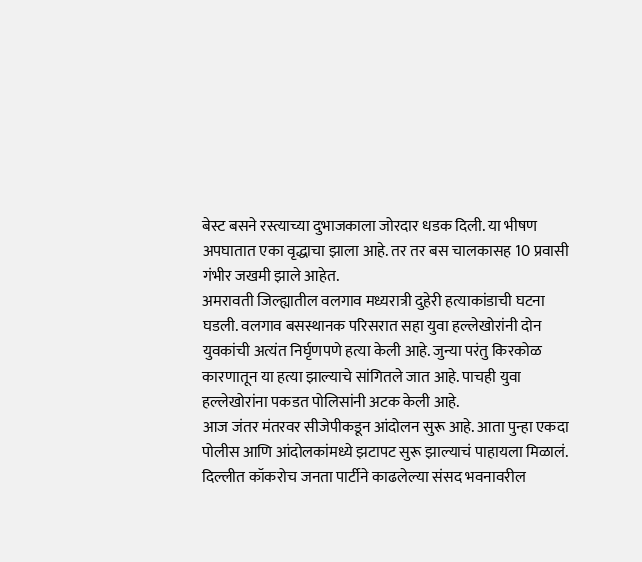बेस्ट बसने रस्त्याच्या दुभाजकाला जोरदार धडक दिली. या भीषण अपघातात एका वृद्धाचा झाला आहे. तर तर बस चालकासह 10 प्रवासी गंभीर जखमी झाले आहेत.
अमरावती जिल्ह्यातील वलगाव मध्यरात्री दुहेरी हत्याकांडाची घटना घडली. वलगाव बसस्थानक परिसरात सहा युवा हल्लेखोरांनी दोन युवकांची अत्यंत निर्घृणपणे हत्या केली आहे. जुन्या परंतु किरकोळ कारणातून या हत्या झाल्याचे सांगितले जात आहे. पाचही युवा हल्लेखोरांना पकडत पोलिसांनी अटक केली आहे.
आज जंतर मंतरवर सीजेपीकडून आंदोलन सुरू आहे. आता पुन्हा एकदा पोलीस आणि आंदोलकांमध्ये झटापट सुरू झाल्याचं पाहायला मिळालं.
दिल्लीत कॉकरोच जनता पार्टीने काढलेल्या संसद भवनावरील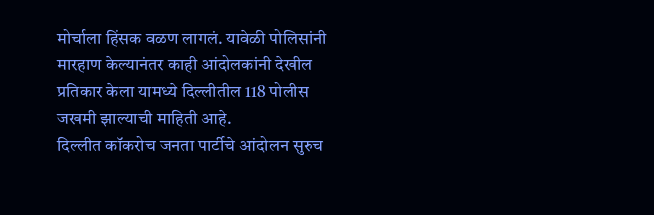मोर्चाला हिंसक वळण लागलं. यावेळी पोलिसांनी मारहाण केल्यानंतर काही आंदोलकांनी देखील प्रतिकार केला यामध्ये दिल्लीतील 118 पोलीस जखमी झाल्याची माहिती आहे.
दिल्लीत कॉकरोच जनता पार्टीचे आंदोलन सुरुच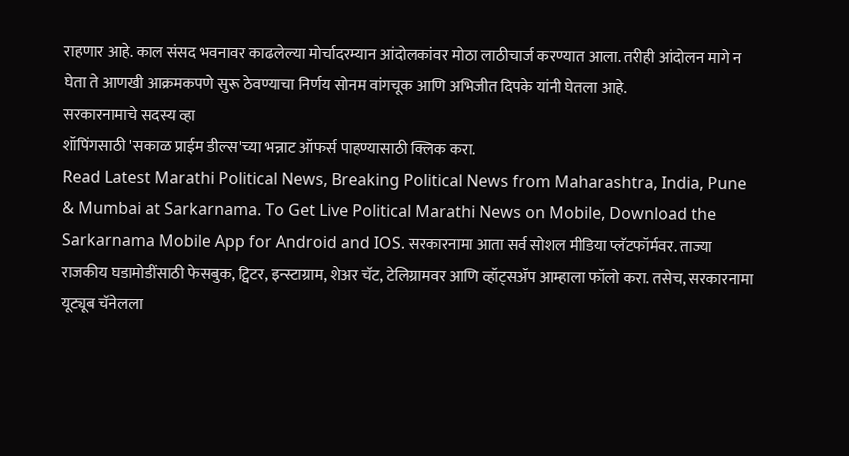राहणार आहे. काल संसद भवनावर काढलेल्या मोर्चादरम्यान आंदोलकांवर मोठा लाठीचार्ज करण्यात आला. तरीही आंदोलन मागे न घेता ते आणखी आक्रमकपणे सुरू ठेवण्याचा निर्णय सोनम वांगचूक आणि अभिजीत दिपके यांनी घेतला आहे.
सरकारनामाचे सदस्य व्हा
शॉपिंगसाठी 'सकाळ प्राईम डील्स'च्या भन्नाट ऑफर्स पाहण्यासाठी क्लिक करा.
Read Latest Marathi Political News, Breaking Political News from Maharashtra, India, Pune & Mumbai at Sarkarnama. To Get Live Political Marathi News on Mobile, Download the Sarkarnama Mobile App for Android and IOS. सरकारनामा आता सर्व सोशल मीडिया प्लॅटफॉर्मवर. ताज्या राजकीय घडामोडींसाठी फेसबुक, ट्विटर, इन्स्टाग्राम, शेअर चॅट, टेलिग्रामवर आणि व्हॉट्सॲप आम्हाला फॉलो करा. तसेच, सरकारनामा यूट्यूब चॅनेलला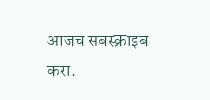आजच सबस्क्राइब करा.